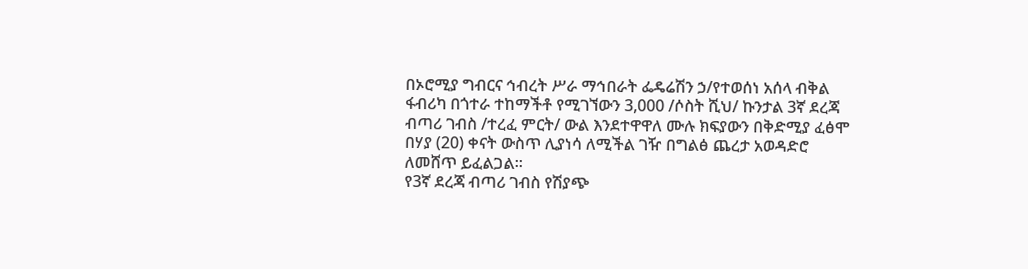በኦሮሚያ ግብርና ኅብረት ሥራ ማኅበራት ፌዴሬሽን ኃ/የተወሰነ አሰላ ብቅል ፋብሪካ በጎተራ ተከማችቶ የሚገኘውን 3,000 /ሶስት ሺህ/ ኩንታል 3ኛ ደረጃ ብጣሪ ገብስ /ተረፈ ምርት/ ውል እንደተዋዋለ ሙሉ ክፍያውን በቅድሚያ ፈፅሞ በሃያ (20) ቀናት ውስጥ ሊያነሳ ለሚችል ገዥ በግልፅ ጨረታ አወዳድሮ ለመሸጥ ይፈልጋል።
የ3ኛ ደረጃ ብጣሪ ገብስ የሽያጭ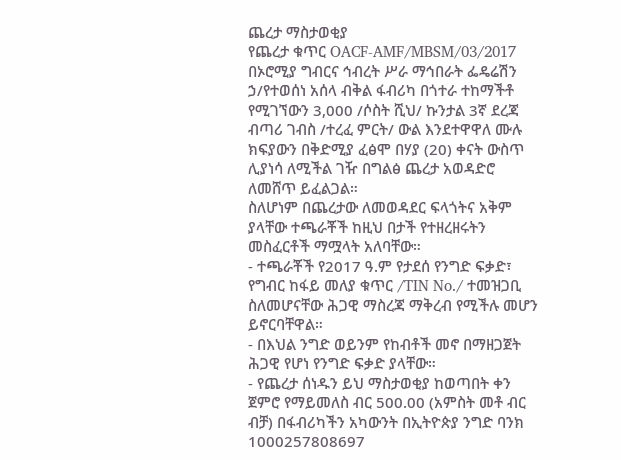ጨረታ ማስታወቂያ
የጨረታ ቁጥር OACF-AMF/MBSM/03/2017
በኦሮሚያ ግብርና ኅብረት ሥራ ማኅበራት ፌዴሬሽን ኃ/የተወሰነ አሰላ ብቅል ፋብሪካ በጎተራ ተከማችቶ የሚገኘውን 3,000 /ሶስት ሺህ/ ኩንታል 3ኛ ደረጃ ብጣሪ ገብስ /ተረፈ ምርት/ ውል እንደተዋዋለ ሙሉ ክፍያውን በቅድሚያ ፈፅሞ በሃያ (20) ቀናት ውስጥ ሊያነሳ ለሚችል ገዥ በግልፅ ጨረታ አወዳድሮ ለመሸጥ ይፈልጋል።
ስለሆነም በጨረታው ለመወዳደር ፍላጎትና አቅም ያላቸው ተጫራቾች ከዚህ በታች የተዘረዘሩትን መስፈርቶች ማሟላት አለባቸው።
- ተጫራቾች የ2017 ዓ.ም የታደሰ የንግድ ፍቃድ፣ የግብር ከፋይ መለያ ቁጥር /TIN No./ ተመዝጋቢ ስለመሆናቸው ሕጋዊ ማስረጃ ማቅረብ የሚችሉ መሆን ይኖርባቸዋል።
- በእህል ንግድ ወይንም የከብቶች መኖ በማዘጋጀት ሕጋዊ የሆነ የንግድ ፍቃድ ያላቸው።
- የጨረታ ሰነዱን ይህ ማስታወቂያ ከወጣበት ቀን ጀምሮ የማይመለስ ብር 500.00 (አምስት መቶ ብር ብቻ) በፋብሪካችን አካውንት በኢትዮጵያ ንግድ ባንክ 1000257808697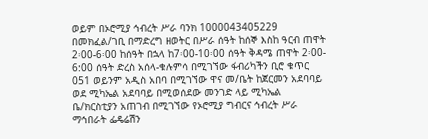ወይም በኦሮሚያ ኅብረት ሥራ ባንክ 1000043405229 በመክፈል/ገቢ በማድረግ ዘወትር በሥራ ሰዓት ከሰኞ እስከ ዓርብ ጠዋት 2፡00-6፡00 ከሰዓት በኋላ ከ7፡00-10፡00 ሰዓት ቅዳሜ ጠዋት 2፡00- 6:00 ሰዓት ድረስ አሰላ-ቁሉምሳ በሚገኘው ፋብሪካችን ቢሮ ቁጥር 051 ወይንም አዲስ አበባ በሚገኘው ዋና መ/ቤት ከጀርመን አደባባይ ወደ ሚካኤል አደባባይ በሚወሰደው መንገድ ላይ ሚካኤል ቤ/ክርስቲያን አጠገብ በሚገኘው የኦሮሚያ ግብርና ኅብረት ሥራ ማኅበራት ፌዴሬሽን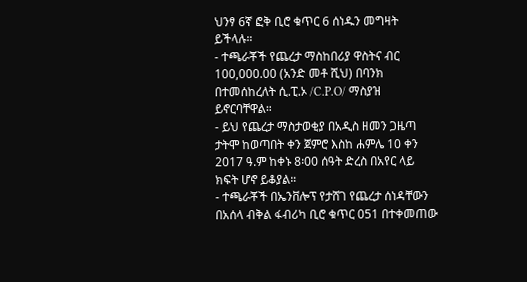ህንፃ 6ኛ ፎቅ ቢሮ ቁጥር 6 ሰነዱን መግዛት ይችላሉ።
- ተጫራቾች የጨረታ ማስከበሪያ ዋስትና ብር 100,000.00 (አንድ መቶ ሺህ) በባንክ በተመሰከረለት ሲ.ፒ.ኦ /C.P.O/ ማስያዝ ይኖርባቸዋል።
- ይህ የጨረታ ማስታወቂያ በአዲስ ዘመን ጋዜጣ ታትሞ ከወጣበት ቀን ጀምሮ እስከ ሐምሌ 10 ቀን 2017 ዓ.ም ከቀኑ 8፡00 ሰዓት ድረስ በአየር ላይ ክፍት ሆኖ ይቆያል።
- ተጫራቾች በኤንቨሎፕ የታሸገ የጨረታ ሰነዳቸውን በአሰላ ብቅል ፋብሪካ ቢሮ ቁጥር 051 በተቀመጠው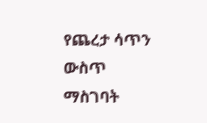የጨረታ ሳጥን ውስጥ ማስገባት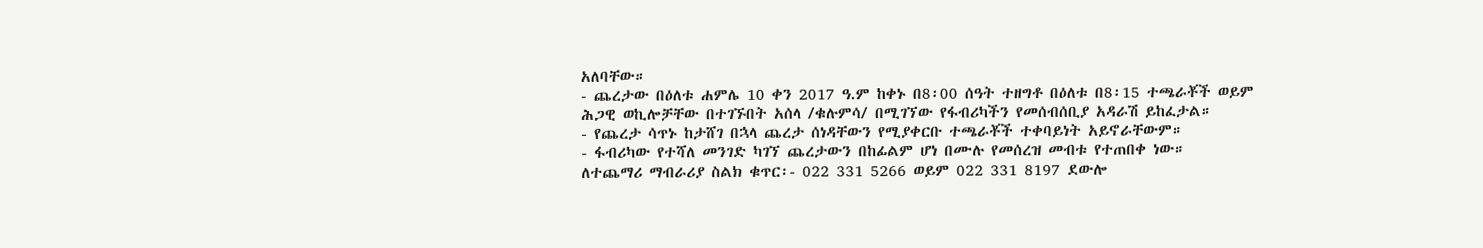አለባቸው።
- ጨረታው በዕለቱ ሐምሌ 10 ቀን 2017 ዓ.ም ከቀኑ በ8፡00 ሰዓት ተዘግቶ በዕለቱ በ8፡15 ተጫራቾች ወይም ሕጋዊ ወኪሎቻቸው በተገኙበት አሰላ /ቁሉምሳ/ በሚገኘው የፋብሪካችን የመሰብሰቢያ አዳራሽ ይከፈታል።
- የጨረታ ሳጥኑ ከታሸገ በኋላ ጨረታ ሰነዳቸውን የሚያቀርቡ ተጫራቾች ተቀባይነት አይኖራቸውም።
- ፋብሪካው የተሻለ መንገድ ካገኘ ጨረታውን በከፊልም ሆነ በሙሉ የመሰረዝ መብቱ የተጠበቀ ነው።
ለተጨማሪ ማብራሪያ ስልክ ቁጥር፡- 022 331 5266 ወይም 022 331 8197 ደውሎ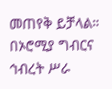መጠየቅ ይቻላል።
በኦሮሚያ ግብርና ኅብረት ሥራ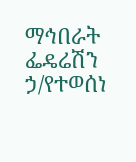ማኅበራት ፌዴሬሽን ኃ/የተወሰነ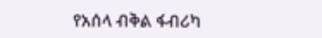የአሰላ ብቅል ፋብሪካ